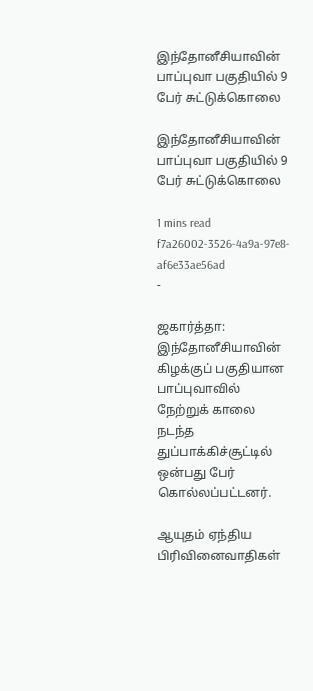இந்தோனீசியாவின் பாப்புவா பகுதியில் 9 பேர் சுட்டுக்கொலை

இந்தோனீசியாவின் பாப்புவா பகுதியில் 9 பேர் சுட்டுக்கொலை

1 mins read
f7a26002-3526-4a9a-97e8-af6e33ae56ad
-

ஜகார்த்தா: இந்தோனீசியாவின் கிழக்குப் பகுதியான பாப்புவாவில் நேற்றுக் காலை நடந்த துப்பாக்கிச்சூட்டில் ஒன்பது பேர் கொல்லப்பட்டனர்.

ஆயுதம் ஏந்திய பிரிவினைவாதிகள்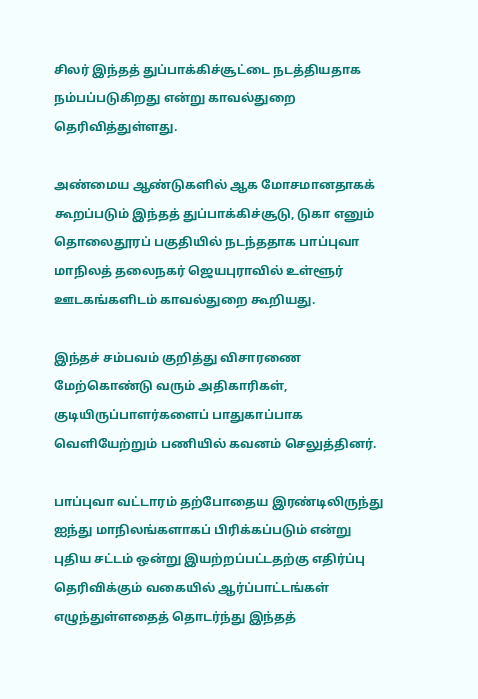சிலர் இந்தத் துப்பாக்கிச்சூட்டை நடத்தியதாக நம்பப்படுகிறது என்று காவல்துறை தெரிவித்துள்ளது.

அண்மைய ஆண்டுகளில் ஆக மோசமானதாகக் கூறப்படும் இந்தத் துப்பாக்கிச்சூடு, டுகா எனும் தொலைதூரப் பகுதியில் நடந்ததாக பாப்புவா மாநிலத் தலைநகர் ஜெயபுராவில் உள்ளூர் ஊடகங்களிடம் காவல்துறை கூறியது.

இந்தச் சம்பவம் குறித்து விசாரணை மேற்கொண்டு வரும் அதிகாரிகள், குடியிருப்பாளர்களைப் பாதுகாப்பாக வெளியேற்றும் பணியில் கவனம் செலுத்தினர்.

பாப்புவா வட்டாரம் தற்போதைய இரண்டிலிருந்து ஐந்து மாநிலங்களாகப் பிரிக்கப்படும் என்று புதிய சட்டம் ஒன்று இயற்றப்பட்டதற்கு எதிர்ப்பு தெரிவிக்கும் வகையில் ஆர்ப்பாட்டங்கள் எழுந்துள்ளதைத் தொடர்ந்து இந்தத்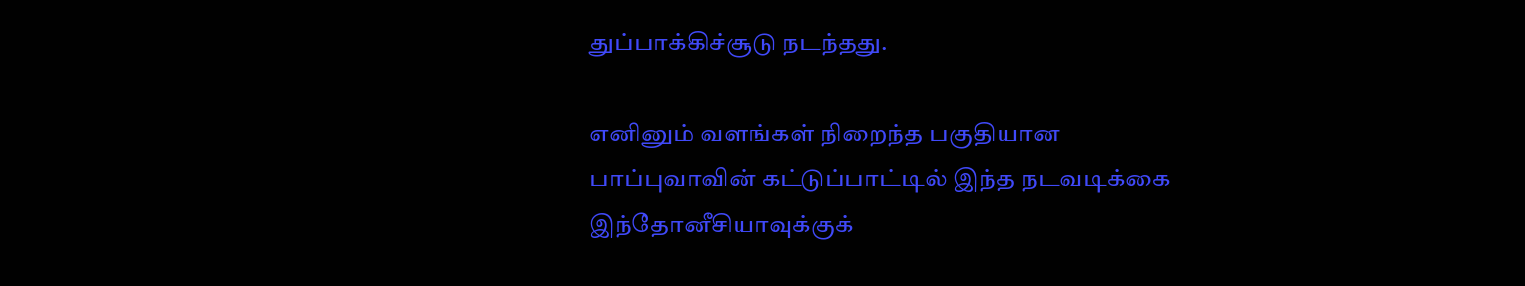துப்பாக்கிச்சூடு நடந்தது.

எனினும் வளங்கள் நிறைந்த பகுதியான பாப்புவாவின் கட்டுப்பாட்டில் இந்த நடவடிக்கை இந்தோனீசியாவுக்குக்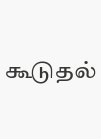கூடுதல்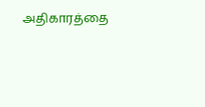அதிகாரத்தை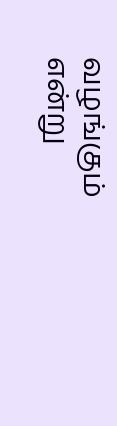வழங்கும் என்று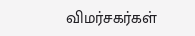விமர்சகர்கள்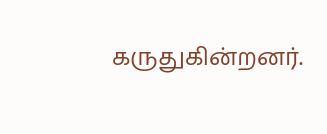கருதுகின்றனர்.